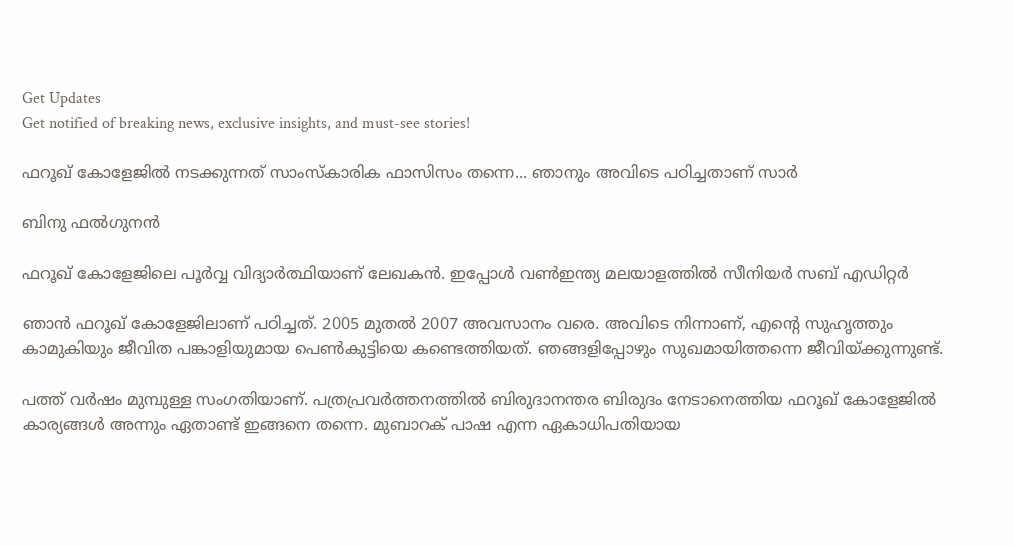Get Updates
Get notified of breaking news, exclusive insights, and must-see stories!

ഫറൂഖ് കോളേജില്‍ നടക്കുന്നത് സാംസ്‌കാരിക ഫാസിസം തന്നെ... ഞാനും അവിടെ പഠിച്ചതാണ് സാര്‍

ബിനു ഫല്‍ഗുനന്‍

ഫറൂഖ് കോളേജിലെ പൂര്‍വ്വ വിദ്യാര്‍ത്ഥിയാണ് ലേഖകന്‍. ഇപ്പോള്‍ വണ്‍ഇന്ത്യ മലയാളത്തില്‍ സീനിയര്‍ സബ് എഡിറ്റര്‍

ഞാന്‍ ഫറൂഖ് കോളേജിലാണ് പഠിച്ചത്. 2005 മുതല്‍ 2007 അവസാനം വരെ. അവിടെ നിന്നാണ്, എന്റെ സുഹൃത്തും കാമുകിയും ജീവിത പങ്കാളിയുമായ പെണ്‍കുട്ടിയെ കണ്ടെത്തിയത്. ഞങ്ങളിപ്പോഴും സുഖമായിത്തന്നെ ജീവിയ്ക്കുന്നുണ്ട്.

പത്ത് വര്‍ഷം മുമ്പുള്ള സംഗതിയാണ്. പത്രപ്രവര്‍ത്തനത്തില്‍ ബിരുദാനന്തര ബിരുദം നേടാനെത്തിയ ഫറൂഖ് കോളേജില്‍ കാര്യങ്ങള്‍ അന്നും ഏതാണ്ട് ഇങ്ങനെ തന്നെ. മുബാറക് പാഷ എന്ന ഏകാധിപതിയായ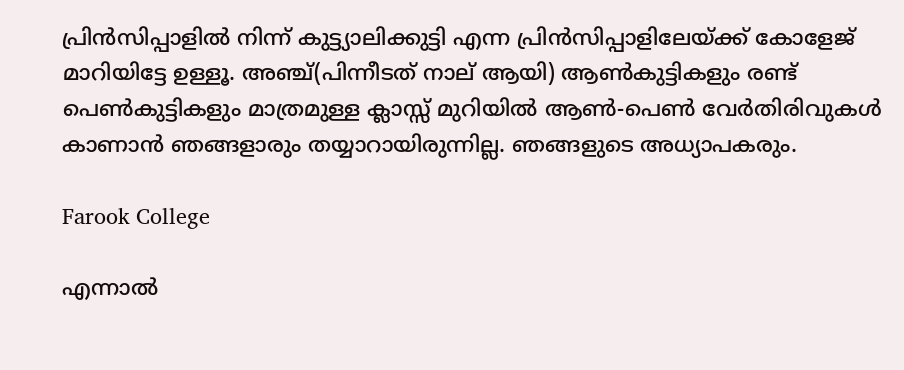പ്രിന്‍സിപ്പാളില്‍ നിന്ന് കുട്ട്യാലിക്കുട്ടി എന്ന പ്രിന്‍സിപ്പാളിലേയ്ക്ക് കോളേജ് മാറിയിട്ടേ ഉള്ളൂ. അഞ്ച്(പിന്നീടത് നാല് ആയി) ആണ്‍കുട്ടികളും രണ്ട് പെണ്‍കുട്ടികളും മാത്രമുള്ള ക്ലാസ്സ് മുറിയില്‍ ആണ്‍-പെണ്‍ വേര്‍തിരിവുകള്‍ കാണാന്‍ ഞങ്ങളാരും തയ്യാറായിരുന്നില്ല. ഞങ്ങളുടെ അധ്യാപകരും.

Farook College

എന്നാല്‍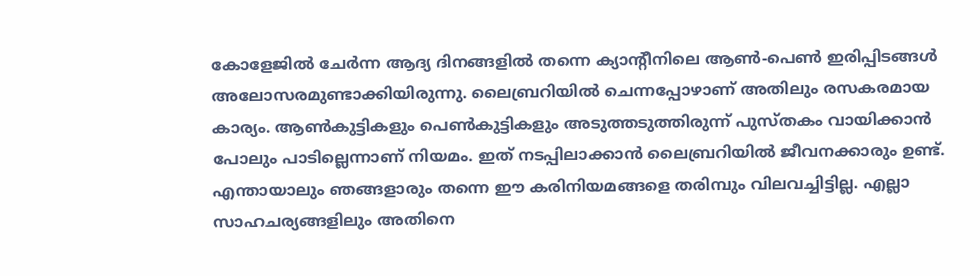കോളേജില്‍ ചേര്‍ന്ന ആദ്യ ദിനങ്ങളില്‍ തന്നെ ക്യാന്റീനിലെ ആണ്‍-പെണ്‍ ഇരിപ്പിടങ്ങള്‍ അലോസരമുണ്ടാക്കിയിരുന്നു. ലൈബ്രറിയില്‍ ചെന്നപ്പോഴാണ് അതിലും രസകരമായ കാര്യം. ആണ്‍കുട്ടികളും പെണ്‍കുട്ടികളും അടുത്തടുത്തിരുന്ന് പുസ്തകം വായിക്കാന്‍ പോലും പാടില്ലെന്നാണ് നിയമം. ഇത് നടപ്പിലാക്കാന്‍ ലൈബ്രറിയില്‍ ജീവനക്കാരും ഉണ്ട്. എന്തായാലും ഞങ്ങളാരും തന്നെ ഈ കരിനിയമങ്ങളെ തരിമ്പും വിലവച്ചിട്ടില്ല. എല്ലാ സാഹചര്യങ്ങളിലും അതിനെ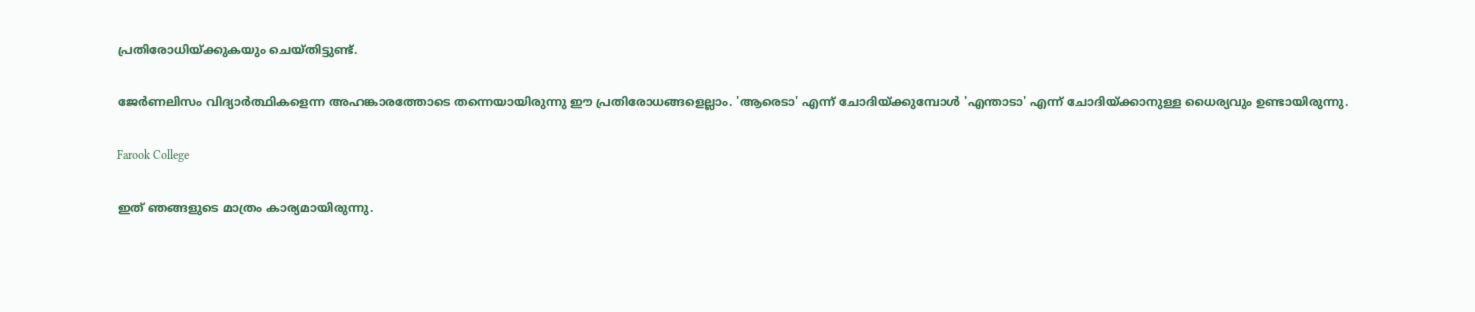പ്രതിരോധിയ്ക്കുകയും ചെയ്തിട്ടുണ്ട്.

ജേര്‍ണലിസം വിദ്യാര്‍ത്ഥികളെന്ന അഹങ്കാരത്തോടെ തന്നെയായിരുന്നു ഈ പ്രതിരോധങ്ങളെല്ലാം. 'ആരെടാ' എന്ന് ചോദിയ്ക്കുമ്പോള്‍ 'എന്താടാ' എന്ന് ചോദിയ്ക്കാനുള്ള ധൈര്യവും ഉണ്ടായിരുന്നു.

Farook College

ഇത് ഞങ്ങളുടെ മാത്രം കാര്യമായിരുന്നു.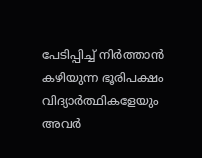പേടിപ്പിച്ച് നിര്‍ത്താന്‍ കഴിയുന്ന ഭൂരിപക്ഷം വിദ്യാര്‍ത്ഥികളേയും അവര്‍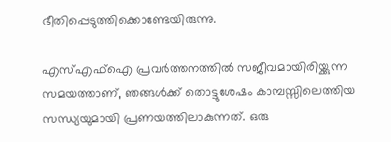ഭീതിപ്പെടുത്തിക്കൊണ്ടേയിരുന്നു.

എസ്എഫ്‌ഐ പ്രവര്‍ത്തനത്തില്‍ സജീവമായിരിയ്ക്കുന്ന സമയത്താണ്, ഞങ്ങള്‍ക്ക് തൊട്ടുശേഷം കാമ്പസ്സിലെത്തിയ സന്ധ്യയുമായി പ്രണയത്തിലാകുന്നത്. ഒരു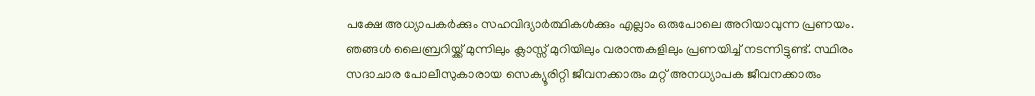പക്ഷേ അധ്യാപകര്‍ക്കും സഹവിദ്യാര്‍ത്ഥികള്‍ക്കും എല്ലാം ഒരുപോലെ അറിയാവുന്ന പ്രണയം. ഞങ്ങള്‍ ലൈബ്രറിയ്ക്ക് മുന്നിലും ക്ലാസ്സ് മുറിയിലും വരാന്തകളിലും പ്രണയിച്ച് നടന്നിട്ടുണ്ട്. സ്ഥിരം സദാചാര പോലീസുകാരായ സെക്യൂരിറ്റി ജീവനക്കാരും മറ്റ് അനധ്യാപക ജീവനക്കാരും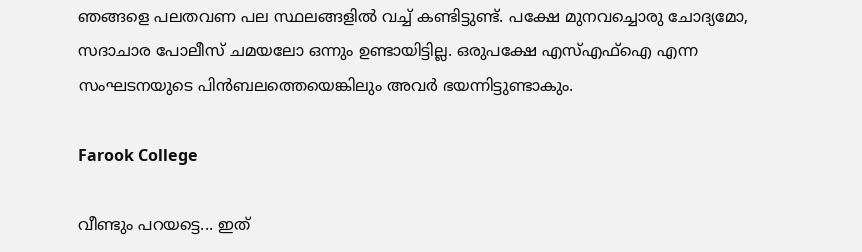ഞങ്ങളെ പലതവണ പല സ്ഥലങ്ങളില്‍ വച്ച് കണ്ടിട്ടുണ്ട്. പക്ഷേ മുനവച്ചൊരു ചോദ്യമോ, സദാചാര പോലീസ് ചമയലോ ഒന്നും ഉണ്ടായിട്ടില്ല. ഒരുപക്ഷേ എസ്എഫ്‌ഐ എന്ന സംഘടനയുടെ പിന്‍ബലത്തെയെങ്കിലും അവര്‍ ഭയന്നിട്ടുണ്ടാകും.

Farook College

വീണ്ടും പറയട്ടെ... ഇത്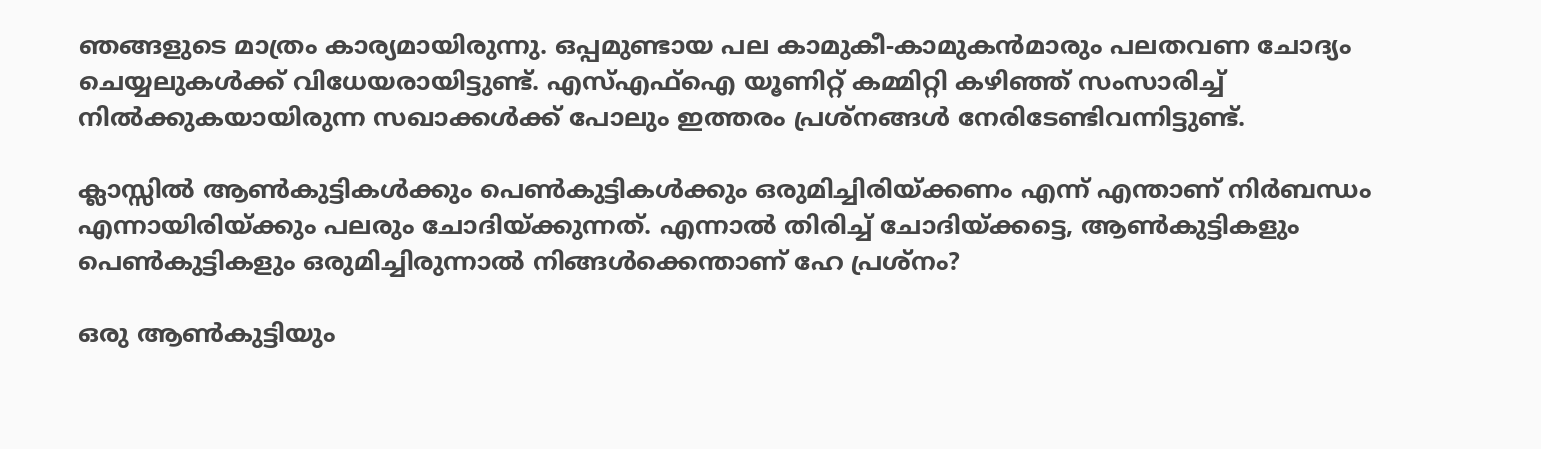ഞങ്ങളുടെ മാത്രം കാര്യമായിരുന്നു. ഒപ്പമുണ്ടായ പല കാമുകീ-കാമുകന്‍മാരും പലതവണ ചോദ്യം ചെയ്യലുകള്‍ക്ക് വിധേയരായിട്ടുണ്ട്. എസ്എഫ്‌ഐ യൂണിറ്റ് കമ്മിറ്റി കഴിഞ്ഞ് സംസാരിച്ച് നില്‍ക്കുകയായിരുന്ന സഖാക്കള്‍ക്ക് പോലും ഇത്തരം പ്രശ്‌നങ്ങള്‍ നേരിടേണ്ടിവന്നിട്ടുണ്ട്.

ക്ലാസ്സില്‍ ആണ്‍കുട്ടികള്‍ക്കും പെണ്‍കുട്ടികള്‍ക്കും ഒരുമിച്ചിരിയ്ക്കണം എന്ന് എന്താണ് നിര്‍ബന്ധം എന്നായിരിയ്ക്കും പലരും ചോദിയ്ക്കുന്നത്. എന്നാല്‍ തിരിച്ച് ചോദിയ്ക്കട്ടെ, ആണ്‍കുട്ടികളും പെണ്‍കുട്ടികളും ഒരുമിച്ചിരുന്നാല്‍ നിങ്ങള്‍ക്കെന്താണ് ഹേ പ്രശ്‌നം?

ഒരു ആണ്‍കുട്ടിയും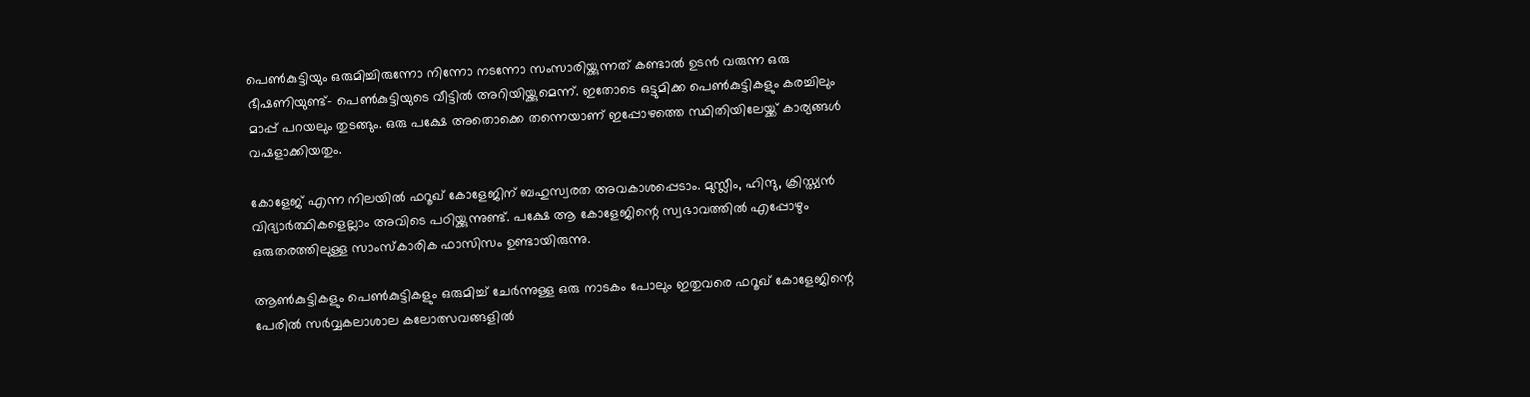പെണ്‍കുട്ടിയും ഒരുമിച്ചിരുന്നോ നിന്നോ നടന്നോ സംസാരിയ്ക്കുന്നത് കണ്ടാല്‍ ഉടന്‍ വരുന്ന ഒരു ഭീഷണിയുണ്ട്- പെണ്‍കുട്ടിയുടെ വീട്ടില്‍ അറിയിയ്ക്കുമെന്ന്. ഇതോടെ ഒട്ടുമിക്ക പെണ്‍കുട്ടികളും കരച്ചിലും മാപ്പ് പറയലും തുടങ്ങും. ഒരു പക്ഷേ അതൊക്കെ തന്നെയാണ് ഇപ്പോഴത്തെ സ്ഥിതിയിലേയ്ക്ക് കാര്യങ്ങള്‍ വഷളാക്കിയതും.

കോളേജ് എന്ന നിലയില്‍ ഫറൂഖ് കോളേജിന് ബഹുസ്വരത അവകാശപ്പെടാം. മുസ്ലീം, ഹിന്ദു, ക്രിസ്ത്യന്‍ വിദ്യാര്‍ത്ഥികളെല്ലാം അവിടെ പഠിയ്ക്കുന്നുണ്ട്. പക്ഷേ ആ കോളേജിന്റെ സ്വഭാവത്തില്‍ എപ്പോഴും ഒരുതരത്തിലുള്ള സാംസ്‌കാരിക ഫാസിസം ഉണ്ടായിരുന്നു.

ആണ്‍കുട്ടികളും പെണ്‍കുട്ടികളും ഒരുമിച്ച് ചേര്‍ന്നുള്ള ഒരു നാടകം പോലും ഇതുവരെ ഫറൂഖ് കോളേജിന്റെ പേരില്‍ സര്‍വ്വകലാശാല കലോത്സവങ്ങളില്‍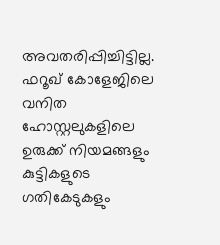അവതരിപ്പിച്ചിട്ടില്ല. ഫറൂഖ് കോളേജിലെ വനിത ഹോസ്റ്റലുകളിലെ ഉരുക്ക് നിയമങ്ങളും കുട്ടികളുടെ ഗതികേടുകളും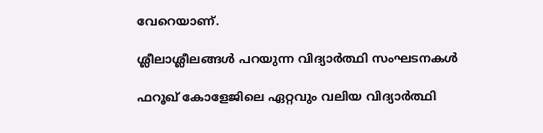വേറെയാണ്.

ശ്ലീലാശ്ലീലങ്ങള്‍ പറയുന്ന വിദ്യാര്‍ത്ഥി സംഘടനകള്‍

ഫറൂഖ് കോളേജിലെ ഏറ്റവും വലിയ വിദ്യാര്‍ത്ഥി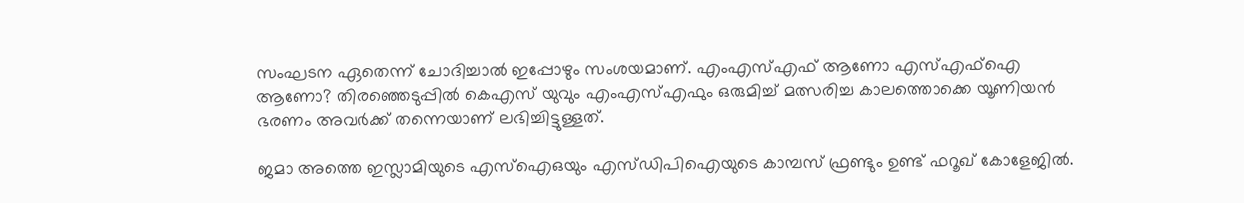സംഘടന ഏതെന്ന് ചോദിച്ചാല്‍ ഇപ്പോഴും സംശയമാണ്. എംഎസ്എഫ് ആണോ എസ്എഫ്‌ഐ ആണോ? തിരഞ്ഞെടുപ്പില്‍ കെഎസ് യുവും എംഎസ്എഫും ഒരുമിച്ച് മത്സരിച്ച കാലത്തൊക്കെ യൂണിയന്‍ ഭരണം അവര്‍ക്ക് തന്നെയാണ് ലഭിച്ചിട്ടുള്ളത്.

ജമാ അത്തെ ഇസ്ലാമിയുടെ എസ്‌ഐഒയും എസ്ഡിപിഐയുടെ കാമ്പസ് ഫ്രണ്ടും ഉണ്ട് ഫറൂഖ് കോളേജില്‍.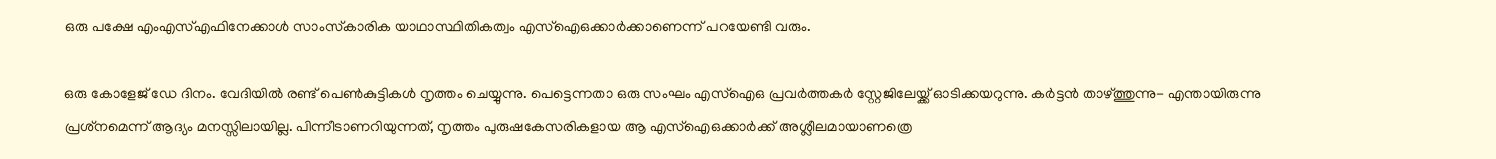ഒരു പക്ഷേ എംഎസ്എഫിനേക്കാള്‍ സാംസ്‌കാരിക യാഥാസ്ഥിതികത്വം എസ്‌ഐഒക്കാര്‍ക്കാണെന്ന് പറയേണ്ടി വരും.

ഒരു കോളേജ് ഡേ ദിനം. വേദിയില്‍ രണ്ട് പെണ്‍കുട്ടികള്‍ നൃത്തം ചെയ്യുന്നു. പെട്ടെന്നതാ ഒരു സംഘം എസ്‌ഐഒ പ്രവര്‍ത്തകര്‍ സ്റ്റേജിലേയ്ക്ക് ഓടിക്കയറുന്നു. കര്‍ട്ടന്‍ താഴ്ത്തുന്നു- എന്തായിരുന്നു പ്രശ്‌നമെന്ന് ആദ്യം മനസ്സിലായില്ല. പിന്നീടാണറിയുന്നത്, നൃത്തം പുരുഷകേസരികളായ ആ എസ്‌ഐഒക്കാര്‍ക്ക് അശ്ലീലമായാണത്രെ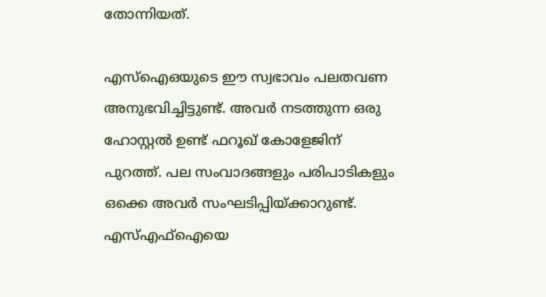തോന്നിയത്.

എസ്‌ഐഒയുടെ ഈ സ്വഭാവം പലതവണ അനുഭവിച്ചിട്ടുണ്ട്. അവര്‍ നടത്തുന്ന ഒരു ഹോസ്റ്റല്‍ ഉണ്ട് ഫറൂഖ് കോളേജിന് പുറത്ത്. പല സംവാദങ്ങളും പരിപാടികളും ഒക്കെ അവര്‍ സംഘടിപ്പിയ്ക്കാറുണ്ട്. എസ്എഫ്‌ഐയെ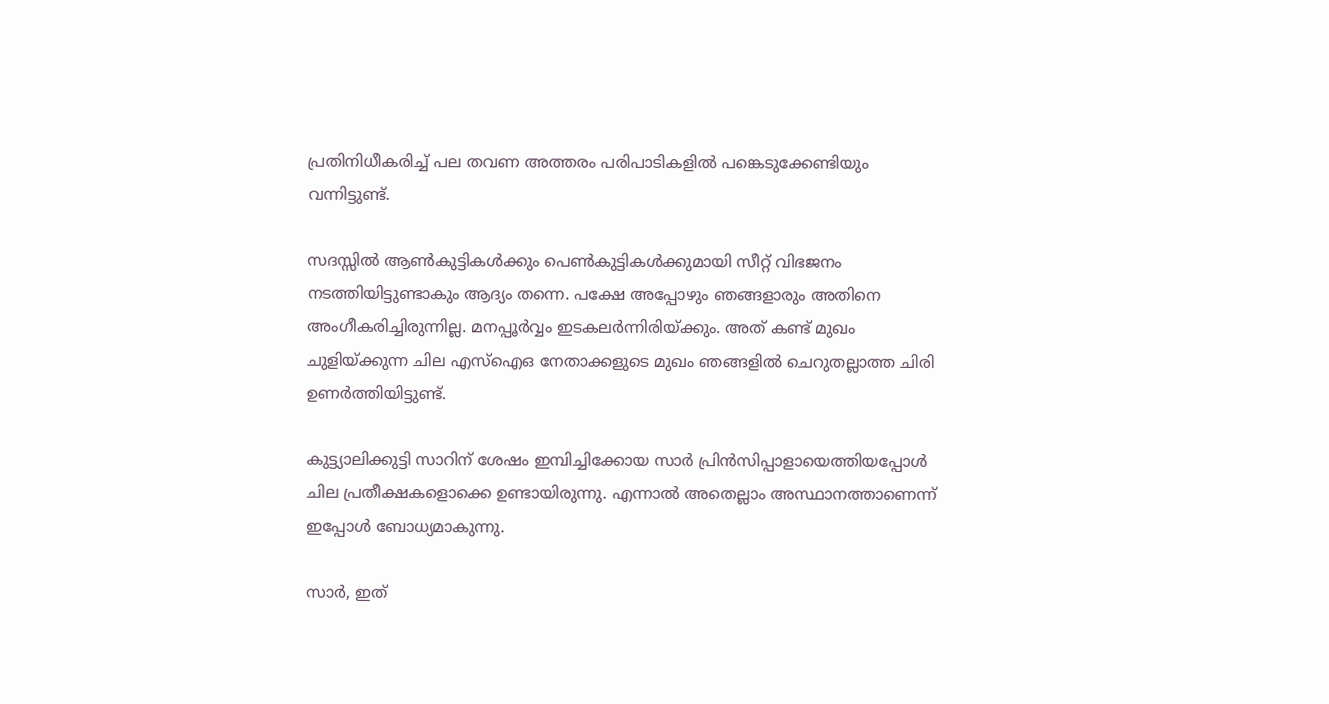പ്രതിനിധീകരിച്ച് പല തവണ അത്തരം പരിപാടികളില്‍ പങ്കെടുക്കേണ്ടിയും വന്നിട്ടുണ്ട്.

സദസ്സില്‍ ആണ്‍കുട്ടികള്‍ക്കും പെണ്‍കുട്ടികള്‍ക്കുമായി സീറ്റ് വിഭജനം നടത്തിയിട്ടുണ്ടാകും ആദ്യം തന്നെ. പക്ഷേ അപ്പോഴും ഞങ്ങളാരും അതിനെ അംഗീകരിച്ചിരുന്നില്ല. മനപ്പൂര്‍വ്വം ഇടകലര്‍ന്നിരിയ്ക്കും. അത് കണ്ട് മുഖം ചുളിയ്ക്കുന്ന ചില എസ്‌ഐഒ നേതാക്കളുടെ മുഖം ഞങ്ങളില്‍ ചെറുതല്ലാത്ത ചിരി ഉണര്‍ത്തിയിട്ടുണ്ട്.

കുട്ട്യാലിക്കുട്ടി സാറിന് ശേഷം ഇമ്പിച്ചിക്കോയ സാര്‍ പ്രിന്‍സിപ്പാളായെത്തിയപ്പോള്‍ ചില പ്രതീക്ഷകളൊക്കെ ഉണ്ടായിരുന്നു. എന്നാല്‍ അതെല്ലാം അസ്ഥാനത്താണെന്ന് ഇപ്പോള്‍ ബോധ്യമാകുന്നു.

സാര്‍, ഇത്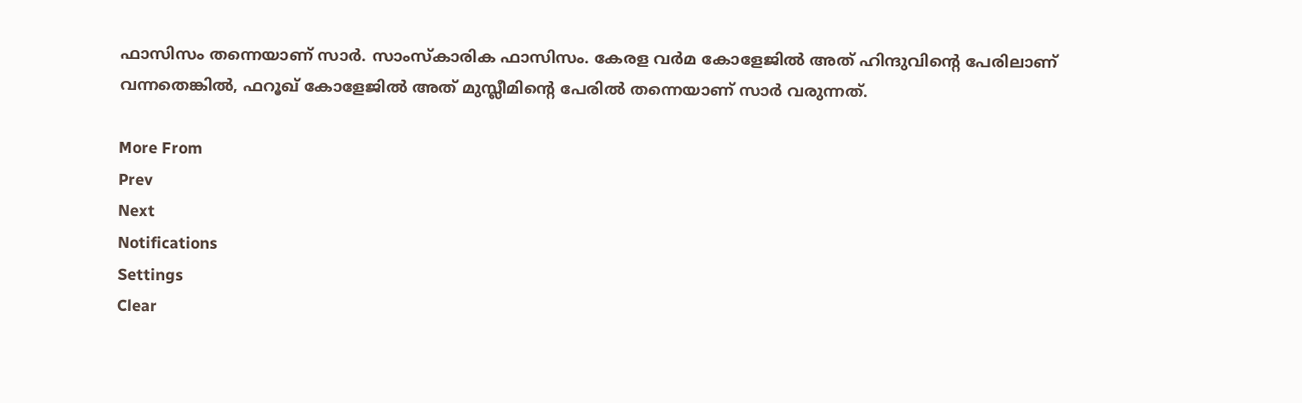ഫാസിസം തന്നെയാണ് സാര്‍. സാംസ്‌കാരിക ഫാസിസം. കേരള വര്‍മ കോളേജില്‍ അത് ഹിന്ദുവിന്റെ പേരിലാണ് വന്നതെങ്കില്‍, ഫറൂഖ് കോളേജില്‍ അത് മുസ്ലീമിന്റെ പേരില്‍ തന്നെയാണ് സാര്‍ വരുന്നത്.

More From
Prev
Next
Notifications
Settings
Clear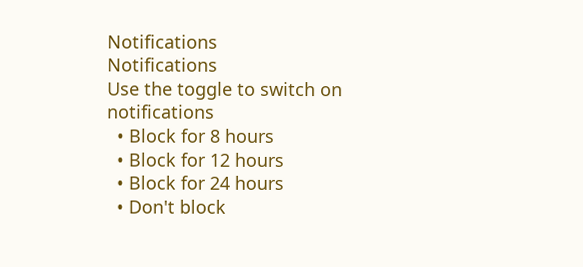Notifications
Notifications
Use the toggle to switch on notifications
  • Block for 8 hours
  • Block for 12 hours
  • Block for 24 hours
  • Don't block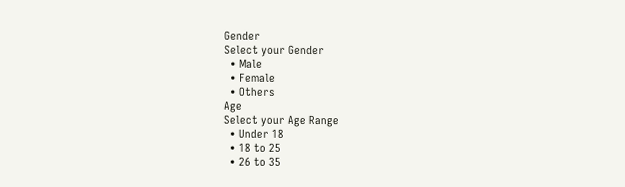Gender
Select your Gender
  • Male
  • Female
  • Others
Age
Select your Age Range
  • Under 18
  • 18 to 25
  • 26 to 35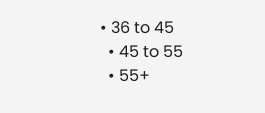• 36 to 45
  • 45 to 55
  • 55+